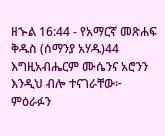ዘኍል 16:44 - የአማርኛ መጽሐፍ ቅዱስ (ሰማንያ አሃዱ)44 እግዚአብሔርም ሙሴንና አሮንን እንዲህ ብሎ ተናገራቸው፦ ምዕራፉን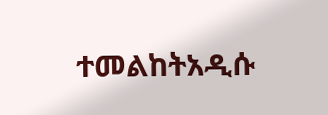ተመልከትአዲሱ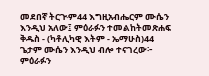መደበኛ ትርጒም44 እግዚአብሔርም ሙሴን እንዲህ አለው፤ ምዕራፉን ተመልከትመጽሐፍ ቅዱስ - (ካቶሊካዊ እትም - ኤማሁስ)44 ጌታም ሙሴን እንዲህ ብሎ ተናገረው፦ ምዕራፉን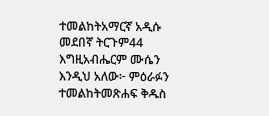ተመልከትአማርኛ አዲሱ መደበኛ ትርጉም44 እግዚአብሔርም ሙሴን እንዲህ አለው፦ ምዕራፉን ተመልከትመጽሐፍ ቅዱስ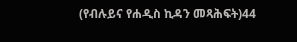(የብሉይና የሐዲስ ኪዳን መጻሕፍት)44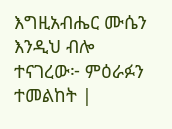እግዚአብሔር ሙሴን እንዲህ ብሎ ተናገረው፦ ምዕራፉን ተመልከት |